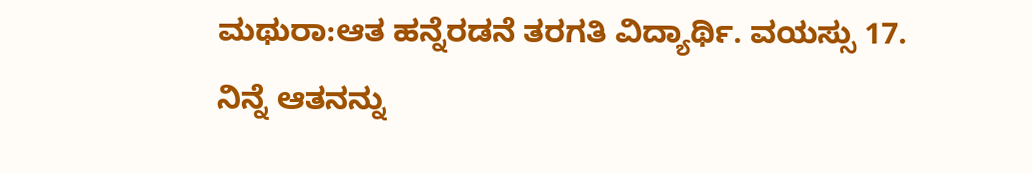ಮಥುರಾ:ಆತ ಹನ್ನೆರಡನೆ ತರಗತಿ ವಿದ್ಯಾರ್ಥಿ. ವಯಸ್ಸು 17. ನಿನ್ನೆ ಆತನನ್ನು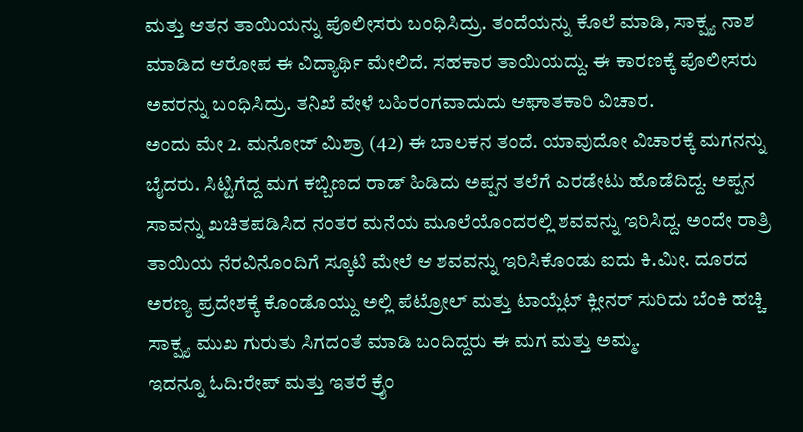ಮತ್ತು ಆತನ ತಾಯಿಯನ್ನು ಪೊಲೀಸರು ಬಂಧಿಸಿದ್ರು. ತಂದೆಯನ್ನು ಕೊಲೆ ಮಾಡಿ, ಸಾಕ್ಷ್ಯ ನಾಶ ಮಾಡಿದ ಆರೋಪ ಈ ವಿದ್ಯಾರ್ಥಿ ಮೇಲಿದೆ. ಸಹಕಾರ ತಾಯಿಯದ್ದು. ಈ ಕಾರಣಕ್ಕೆ ಪೊಲೀಸರು ಅವರನ್ನು ಬಂಧಿಸಿದ್ರು. ತನಿಖೆ ವೇಳೆ ಬಹಿರಂಗವಾದುದು ಆಘಾತಕಾರಿ ವಿಚಾರ.
ಅಂದು ಮೇ 2. ಮನೋಜ್ ಮಿಶ್ರಾ (42) ಈ ಬಾಲಕನ ತಂದೆ. ಯಾವುದೋ ವಿಚಾರಕ್ಕೆ ಮಗನನ್ನು ಬೈದರು. ಸಿಟ್ಟಿಗೆದ್ದ ಮಗ ಕಬ್ಬಿಣದ ರಾಡ್ ಹಿಡಿದು ಅಪ್ಪನ ತಲೆಗೆ ಎರಡೇಟು ಹೊಡೆದಿದ್ದ. ಅಪ್ಪನ ಸಾವನ್ನು ಖಚಿತಪಡಿಸಿದ ನಂತರ ಮನೆಯ ಮೂಲೆಯೊಂದರಲ್ಲಿ ಶವವನ್ನು ಇರಿಸಿದ್ದ. ಅಂದೇ ರಾತ್ರಿ ತಾಯಿಯ ನೆರವಿನೊಂದಿಗೆ ಸ್ಕೂಟಿ ಮೇಲೆ ಆ ಶವವನ್ನು ಇರಿಸಿಕೊಂಡು ಐದು ಕಿ.ಮೀ. ದೂರದ ಅರಣ್ಯ ಪ್ರದೇಶಕ್ಕೆ ಕೊಂಡೊಯ್ದು ಅಲ್ಲಿ ಪೆಟ್ರೋಲ್ ಮತ್ತು ಟಾಯ್ಲೆಟ್ ಕ್ಲೀನರ್ ಸುರಿದು ಬೆಂಕಿ ಹಚ್ಚಿ ಸಾಕ್ಷ್ಯ ಮುಖ ಗುರುತು ಸಿಗದಂತೆ ಮಾಡಿ ಬಂದಿದ್ದರು ಈ ಮಗ ಮತ್ತು ಅಮ್ಮ.
ಇದನ್ನೂ ಓದಿ:ರೇಪ್ ಮತ್ತು ಇತರೆ ಕ್ರೈಂ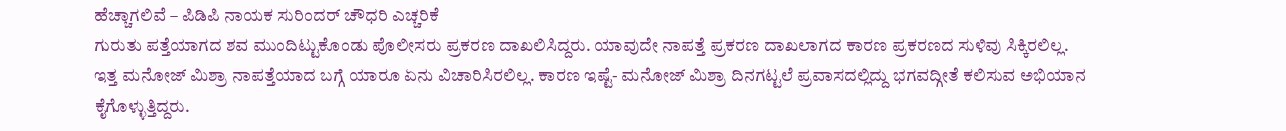ಹೆಚ್ಚಾಗಲಿವೆ – ಪಿಡಿಪಿ ನಾಯಕ ಸುರಿಂದರ್ ಚೌಧರಿ ಎಚ್ಚರಿಕೆ
ಗುರುತು ಪತ್ತೆಯಾಗದ ಶವ ಮುಂದಿಟ್ಟುಕೊಂಡು ಪೊಲೀಸರು ಪ್ರಕರಣ ದಾಖಲಿಸಿದ್ದರು. ಯಾವುದೇ ನಾಪತ್ತೆ ಪ್ರಕರಣ ದಾಖಲಾಗದ ಕಾರಣ ಪ್ರಕರಣದ ಸುಳಿವು ಸಿಕ್ಕಿರಲಿಲ್ಲ. ಇತ್ತ ಮನೋಜ್ ಮಿಶ್ರಾ ನಾಪತ್ತೆಯಾದ ಬಗ್ಗೆ ಯಾರೂ ಏನು ವಿಚಾರಿಸಿರಲಿಲ್ಲ. ಕಾರಣ ಇಷ್ಟೆ- ಮನೋಜ್ ಮಿಶ್ರಾ ದಿನಗಟ್ಟಲೆ ಪ್ರವಾಸದಲ್ಲಿದ್ದು ಭಗವದ್ಗೀತೆ ಕಲಿಸುವ ಅಭಿಯಾನ ಕೈಗೊಳ್ಳುತ್ತಿದ್ದರು.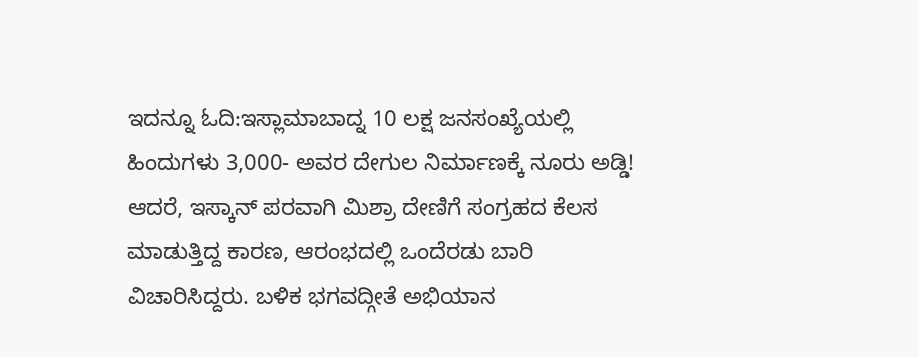ಇದನ್ನೂ ಓದಿ:ಇಸ್ಲಾಮಾಬಾದ್ನ 10 ಲಕ್ಷ ಜನಸಂಖ್ಯೆಯಲ್ಲಿ ಹಿಂದುಗಳು 3,000- ಅವರ ದೇಗುಲ ನಿರ್ಮಾಣಕ್ಕೆ ನೂರು ಅಡ್ಡಿ!
ಆದರೆ, ಇಸ್ಕಾನ್ ಪರವಾಗಿ ಮಿಶ್ರಾ ದೇಣಿಗೆ ಸಂಗ್ರಹದ ಕೆಲಸ ಮಾಡುತ್ತಿದ್ದ ಕಾರಣ, ಆರಂಭದಲ್ಲಿ ಒಂದೆರಡು ಬಾರಿ ವಿಚಾರಿಸಿದ್ದರು. ಬಳಿಕ ಭಗವದ್ಗೀತೆ ಅಭಿಯಾನ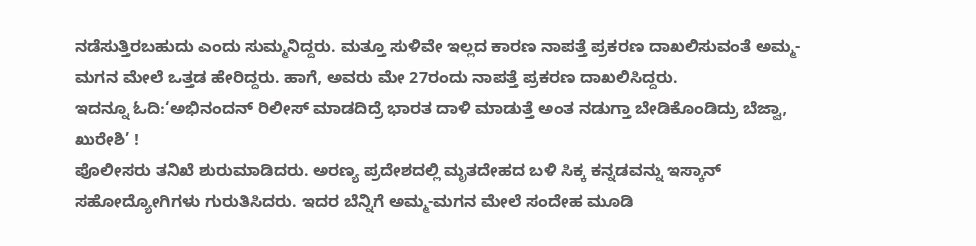ನಡೆಸುತ್ತಿರಬಹುದು ಎಂದು ಸುಮ್ಮನಿದ್ದರು. ಮತ್ತೂ ಸುಳಿವೇ ಇಲ್ಲದ ಕಾರಣ ನಾಪತ್ತೆ ಪ್ರಕರಣ ದಾಖಲಿಸುವಂತೆ ಅಮ್ಮ-ಮಗನ ಮೇಲೆ ಒತ್ತಡ ಹೇರಿದ್ದರು. ಹಾಗೆ, ಅವರು ಮೇ 27ರಂದು ನಾಪತ್ತೆ ಪ್ರಕರಣ ದಾಖಲಿಸಿದ್ದರು.
ಇದನ್ನೂ ಓದಿ:‘ಅಭಿನಂದನ್ ರಿಲೀಸ್ ಮಾಡದಿದ್ರೆ ಭಾರತ ದಾಳಿ ಮಾಡುತ್ತೆ ಅಂತ ನಡುಗ್ತಾ ಬೇಡಿಕೊಂಡಿದ್ರು ಬೆಜ್ವಾ, ಖುರೇಶಿ’ !
ಪೊಲೀಸರು ತನಿಖೆ ಶುರುಮಾಡಿದರು. ಅರಣ್ಯ ಪ್ರದೇಶದಲ್ಲಿ ಮೃತದೇಹದ ಬಳಿ ಸಿಕ್ಕ ಕನ್ನಡವನ್ನು ಇಸ್ಕಾನ್ ಸಹೋದ್ಯೋಗಿಗಳು ಗುರುತಿಸಿದರು. ಇದರ ಬೆನ್ನಿಗೆ ಅಮ್ಮ-ಮಗನ ಮೇಲೆ ಸಂದೇಹ ಮೂಡಿ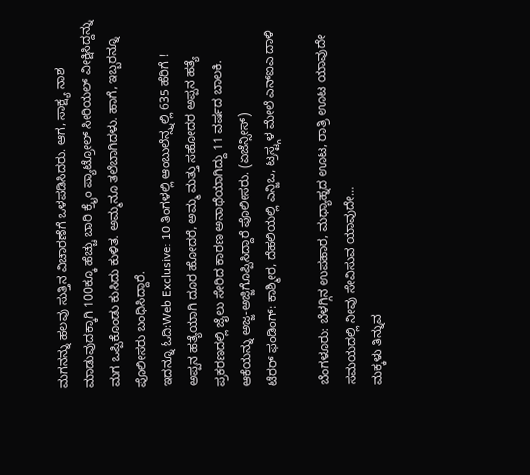ಮಗನನ್ನು ಹಲವು ಸುತ್ತಿನ ವಿಚಾರಣೆಗೆ ಒಳಪಡಿಸಿದರು. ಆಗ, ಸಾಕ್ಷ್ಯ ನಾಶ ಮಾಡುವುದಕ್ಕಾಗಿ 100ಕ್ಕೂ ಹೆಚ್ಚು ಬಾರಿ ಕ್ರೈಂ ಪ್ಯಾಟ್ರೋಲ್ ಸೀರಿಯಲ್ ವೀಕ್ಷಿಸಿದ್ದನ್ನು ಮಗ ಒಪ್ಪಿಕೊಂಡು ಕುಸಿದು ಕುಳಿತ. ಅಮ್ಮನೂ ತಲೆಬಾಗಿದಳು. ಹಾಗೆ, ಇಬ್ಬರನ್ನೂ ಪೊಲೀಸರು ಬಂಧಿಸಿದ್ದಾರೆ.
ಇದನ್ನೂ ಓದಿ:Web Exclusive: 10 ತಿಂಗಳಲ್ಲಿ ಆಂಬುಲೆನ್ಸ್ನಲ್ಲಿ 635 ಹೆರಿಗೆ !
ಅಪ್ಪನ ಹತ್ಯೆಯಾಗಿ ದೂರ ಹೋದರೆ, ಅಮ್ಮ ಮತ್ತು ಸಹೋದರ ಅಪ್ಪನ ಹತ್ಯೆ ಪ್ರಕರಣದಲ್ಲಿ ಜೈಲು ಸೇರಿದ ಕಾರಣ ಅನಾಥೆಯಾಗಿದ್ದು 11 ವರ್ಷದ ಬಾಲಕಿ. ಆಕೆಯನ್ನು ಅಜ್ಜ-ಅಜ್ಜಿಗೊಪ್ಪಿಸಿದ್ದಾರೆ ಪೊಲೀಸರು. (ಏಜೆನ್ಸೀಸ್)
ಟೆರರ್ ಫಂಡಿಂಗ್: ಕಾಶ್ಮೀರ, ದೆಹಲಿಯಲ್ಲಿ ಎನ್ಜಿಒ, ಟ್ರಸ್ಟ್ಗಳ ಮೇಲೆ ಎನ್ಐಎ ದಾಳಿ

ಬೆಂಗಳೂರು: ಬೆಳಗ್ಗಿನ ಉಪಹಾರ, ಮಧ್ಯಾಹ್ನದ ಊಟ, ರಾತ್ರಿ ಊಟ ಯಾವುದೇ ಸಮಯದಲ್ಲಿ ನೀವು ಸೇವಿಸುವ ಯಾವುದೇ…
ಮಕ್ಕಳು ತಿನ್ನುವ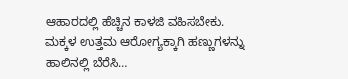ಆಹಾರದಲ್ಲಿ ಹೆಚ್ಚಿನ ಕಾಳಜಿ ವಹಿಸಬೇಕು. ಮಕ್ಕಳ ಉತ್ತಮ ಆರೋಗ್ಯಕ್ಕಾಗಿ ಹಣ್ಣುಗಳನ್ನು ಹಾಲಿನಲ್ಲಿ ಬೆರೆಸಿ…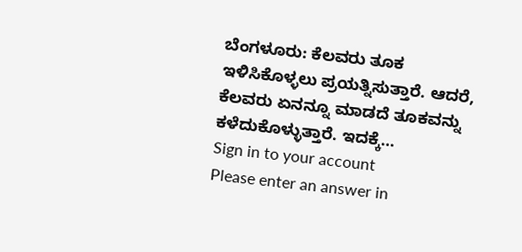ಬೆಂಗಳೂರು: ಕೆಲವರು ತೂಕ ಇಳಿಸಿಕೊಳ್ಳಲು ಪ್ರಯತ್ನಿಸುತ್ತಾರೆ. ಆದರೆ, ಕೆಲವರು ಏನನ್ನೂ ಮಾಡದೆ ತೂಕವನ್ನು ಕಳೆದುಕೊಳ್ಳುತ್ತಾರೆ. ಇದಕ್ಕೆ…
Sign in to your account
Please enter an answer in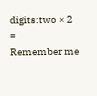digits:two × 2 =
Remember me